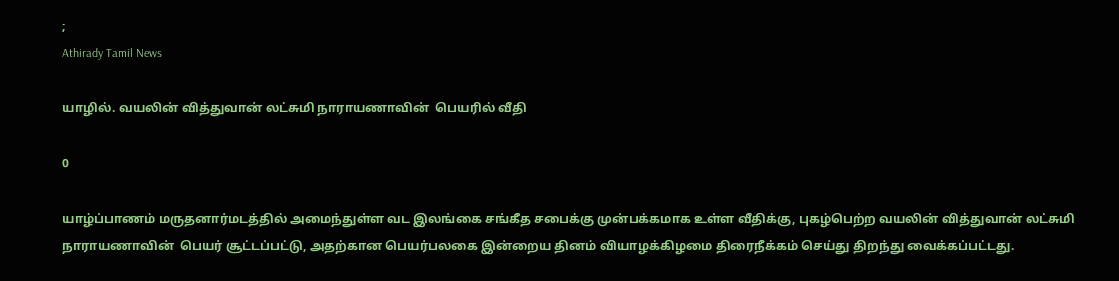;
Athirady Tamil News

யாழில். வயலின் வித்துவான் லட்சுமி நாராயணாவின்  பெயரில் வீதி

0

யாழ்ப்பாணம் மருதனார்மடத்தில் அமைந்துள்ள வட இலங்கை சங்கீத சபைக்கு முன்பக்கமாக உள்ள வீதிக்கு, புகழ்பெற்ற வயலின் வித்துவான் லட்சுமி நாராயணாவின்  பெயர் சூட்டப்பட்டு, அதற்கான பெயர்பலகை இன்றைய தினம் வியாழக்கிழமை திரைநீக்கம் செய்து திறந்து வைக்கப்பட்டது.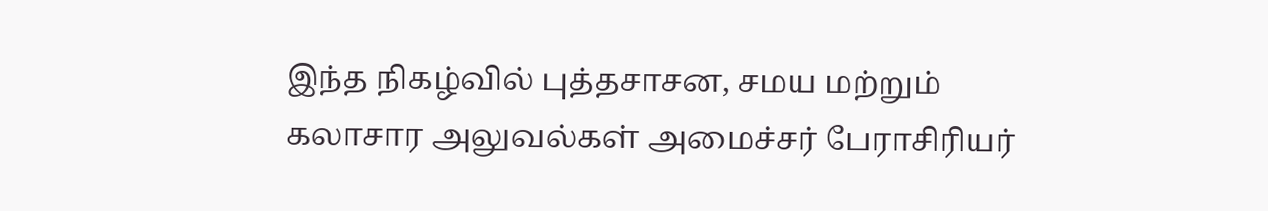இந்த நிகழ்வில் புத்தசாசன, சமய மற்றும் கலாசார அலுவல்கள் அமைச்சர் பேராசிரியர்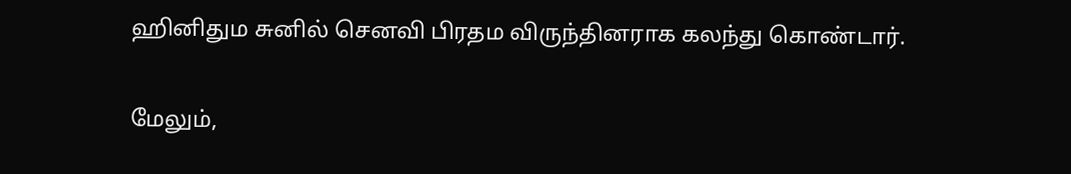ஹினிதும சுனில் செனவி பிரதம விருந்தினராக கலந்து கொண்டார்.

மேலும்,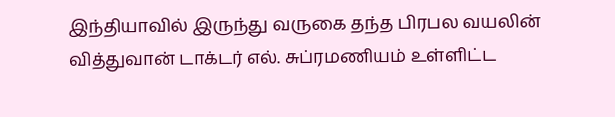இந்தியாவில் இருந்து வருகை தந்த பிரபல வயலின் வித்துவான் டாக்டர் எல். சுப்ரமணியம் உள்ளிட்ட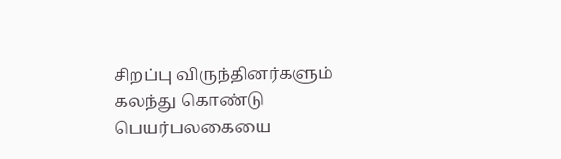சிறப்பு விருந்தினர்களும் கலந்து கொண்டு பெயர்பலகையை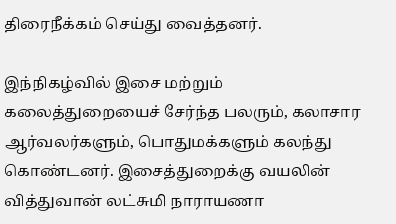திரைநீக்கம் செய்து வைத்தனர்.

இந்நிகழ்வில் இசை மற்றும் கலைத்துறையைச் சேர்ந்த பலரும், கலாசார ஆர்வலர்களும், பொதுமக்களும் கலந்து கொண்டனர். இசைத்துறைக்கு வயலின் வித்துவான் லட்சுமி நாராயணா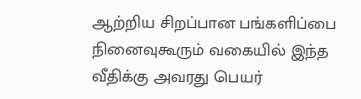ஆற்றிய சிறப்பான பங்களிப்பை நினைவுகூரும் வகையில் இந்த வீதிக்கு அவரது பெயர்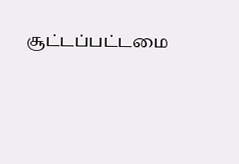சூட்டப்பட்டமை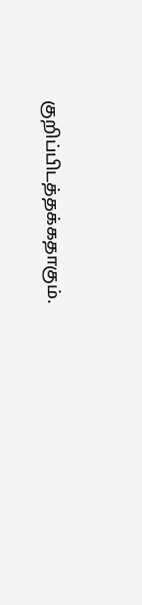குறிப்பிடத்தக்கதாகும்.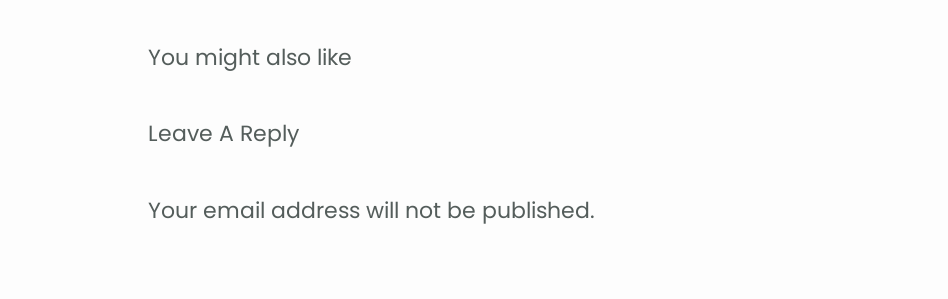You might also like

Leave A Reply

Your email address will not be published.